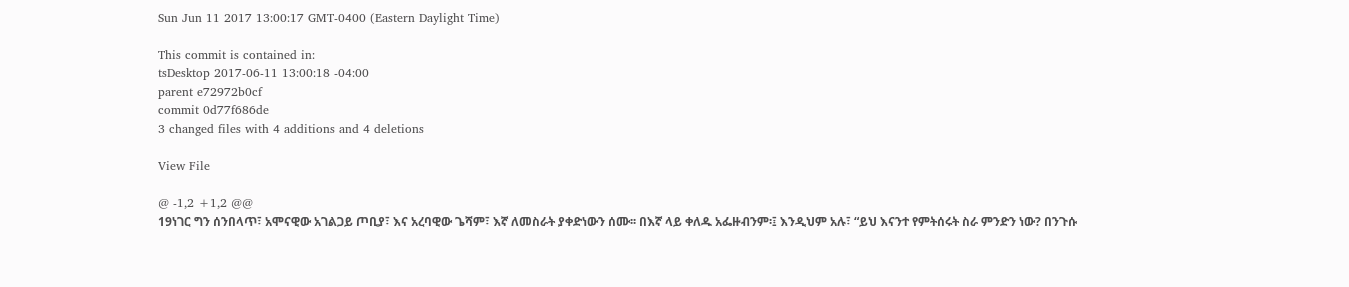Sun Jun 11 2017 13:00:17 GMT-0400 (Eastern Daylight Time)

This commit is contained in:
tsDesktop 2017-06-11 13:00:18 -04:00
parent e72972b0cf
commit 0d77f686de
3 changed files with 4 additions and 4 deletions

View File

@ -1,2 +1,2 @@
19ነገር ግን ሰንበላጥ፣ አሞናዊው አገልጋይ ጦቢያ፣ እና አረባዊው ጌሻም፣ እኛ ለመስራት ያቀድነውን ሰሙ፡፡ በእኛ ላይ ቀለዱ አፌዙብንም፡፤ እንዲህም አሉ፣ “ይህ እናንተ የምትሰሩት ስራ ምንድን ነው? በንጉሱ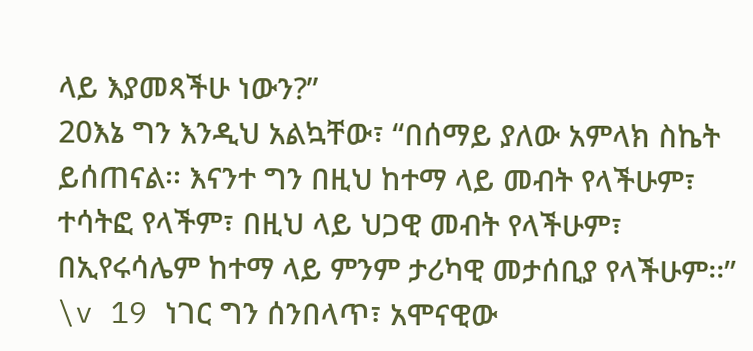ላይ እያመጻችሁ ነውን?”
20እኔ ግን እንዲህ አልኳቸው፣ “በሰማይ ያለው አምላክ ስኬት ይሰጠናል፡፡ እናንተ ግን በዚህ ከተማ ላይ መብት የላችሁም፣ ተሳትፎ የላችም፣ በዚህ ላይ ህጋዊ መብት የላችሁም፣ በኢየሩሳሌም ከተማ ላይ ምንም ታሪካዊ መታሰቢያ የላችሁም፡፡”
\v 19 ነገር ግን ሰንበላጥ፣ አሞናዊው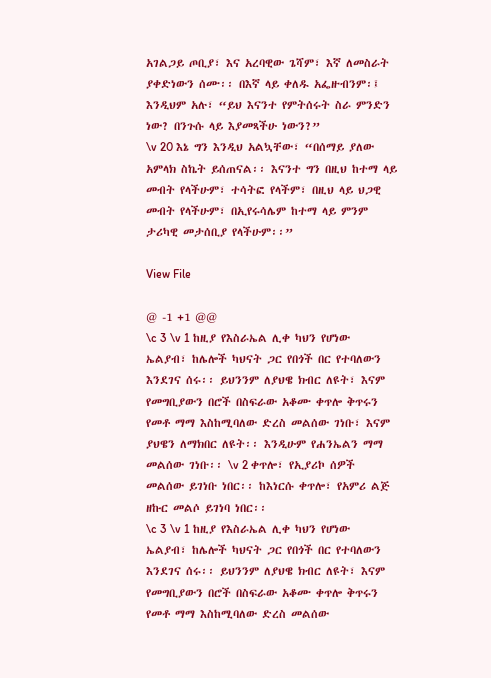አገልጋይ ጦቢያ፣ እና አረባዊው ጌሻም፣ እኛ ለመስራት ያቀድነውን ሰሙ፡፡ በእኛ ላይ ቀለዱ አፌዙብንም፡፤ እንዲህም አሉ፣ “ይህ እናንተ የምትሰሩት ስራ ምንድን ነው? በንጉሱ ላይ እያመጻችሁ ነውን?”
\v 20 እኔ ግን እንዲህ አልኳቸው፣ “በሰማይ ያለው አምላክ ስኬት ይሰጠናል፡፡ እናንተ ግን በዚህ ከተማ ላይ መብት የላችሁም፣ ተሳትፎ የላችም፣ በዚህ ላይ ህጋዊ መብት የላችሁም፣ በኢየሩሳሌም ከተማ ላይ ምንም ታሪካዊ መታሰቢያ የላችሁም፡፡”

View File

@ -1 +1 @@
\c 3 \v 1 ከዚያ የእስራኤል ሊቀ ካህን የሆነው ኤልያብ፣ ከሌሎች ካህናት ጋር የበጎች በር የተባለውን እንደገና ሰሩ፡፡ ይህንንም ለያህዌ ክብር ለዩት፣ እናም የመግቢያውን በሮች በስፍራው አቆሙ ቀጥሎ ቅጥሩን የመቶ ማማ እስከሚባለው ድረስ መልሰው ገነቡ፣ እናም ያህዌን ለማክበር ለዩት፡፡ እንዲሁም የሐንኤልን ማማ መልሰው ገነቡ፡፡ \v 2 ቀጥሎ፣ የኢያሪኮ ሰዎች መልሰው ይገነቡ ነበር፡፡ ከእነርሱ ቀጥሎ፣ የአምሪ ልጅ ዘኩር መልሶ ይገነባ ነበር፡፡
\c 3 \v 1 ከዚያ የእስራኤል ሊቀ ካህን የሆነው ኤልያብ፣ ከሌሎች ካህናት ጋር የበጎች በር የተባለውን እንደገና ሰሩ፡፡ ይህንንም ለያህዌ ክብር ለዩት፣ እናም የመግቢያውን በሮች በስፍራው አቆሙ ቀጥሎ ቅጥሩን የመቶ ማማ እስከሚባለው ድረስ መልሰው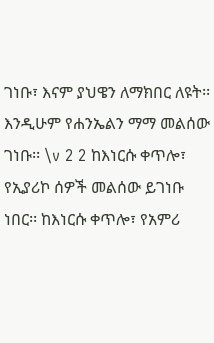ገነቡ፣ እናም ያህዌን ለማክበር ለዩት፡፡ እንዲሁም የሐንኤልን ማማ መልሰው ገነቡ፡፡ \v 2 2 ከእነርሱ ቀጥሎ፣ የኢያሪኮ ሰዎች መልሰው ይገነቡ ነበር፡፡ ከእነርሱ ቀጥሎ፣ የአምሪ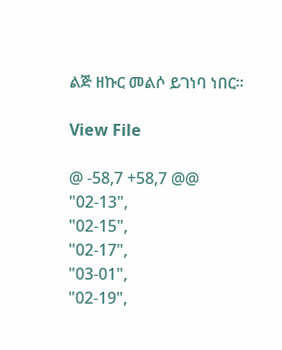ልጅ ዘኩር መልሶ ይገነባ ነበር፡፡

View File

@ -58,7 +58,7 @@
"02-13",
"02-15",
"02-17",
"03-01",
"02-19",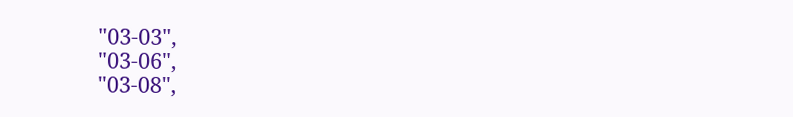"03-03",
"03-06",
"03-08",